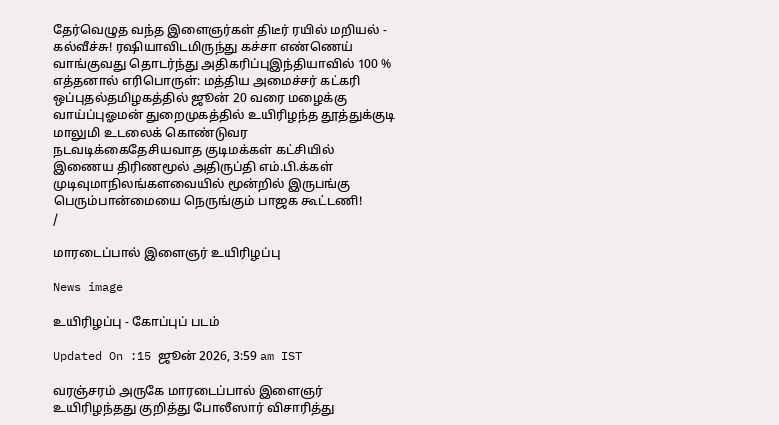தேர்வெழுத வந்த இளைஞர்கள் திடீர் ரயில் மறியல் - கல்வீச்சு! ரஷியாவிடமிருந்து கச்சா எண்ணெய் வாங்குவது தொடர்ந்து அதிகரிப்புஇந்தியாவில் 100 % எத்தனால் எரிபொருள்: மத்திய அமைச்சர் கட்கரி ஒப்புதல்தமிழகத்தில் ஜூன் 20 வரை மழைக்கு வாய்ப்புஓமன் துறைமுகத்தில் உயிரிழந்த தூத்துக்குடி மாலுமி உடலைக் கொண்டுவர நடவடிக்கைதேசியவாத குடிமக்கள் கட்சியில் இணைய திரிணமூல் அதிருப்தி எம்.பி.க்கள் முடிவுமாநிலங்களவையில் மூன்றில் இருபங்கு பெரும்பான்மையை நெருங்கும் பாஜக கூட்டணி!
/

மாரடைப்பால் இளைஞர் உயிரிழப்பு

News image

உயிரிழப்பு - கோப்புப் படம்

Updated On :15 ஜூன் 2026, 3:59 am IST

வரஞ்சரம் அருகே மாரடைப்பால் இளைஞர் உயிரிழந்தது குறித்து போலீஸார் விசாரித்து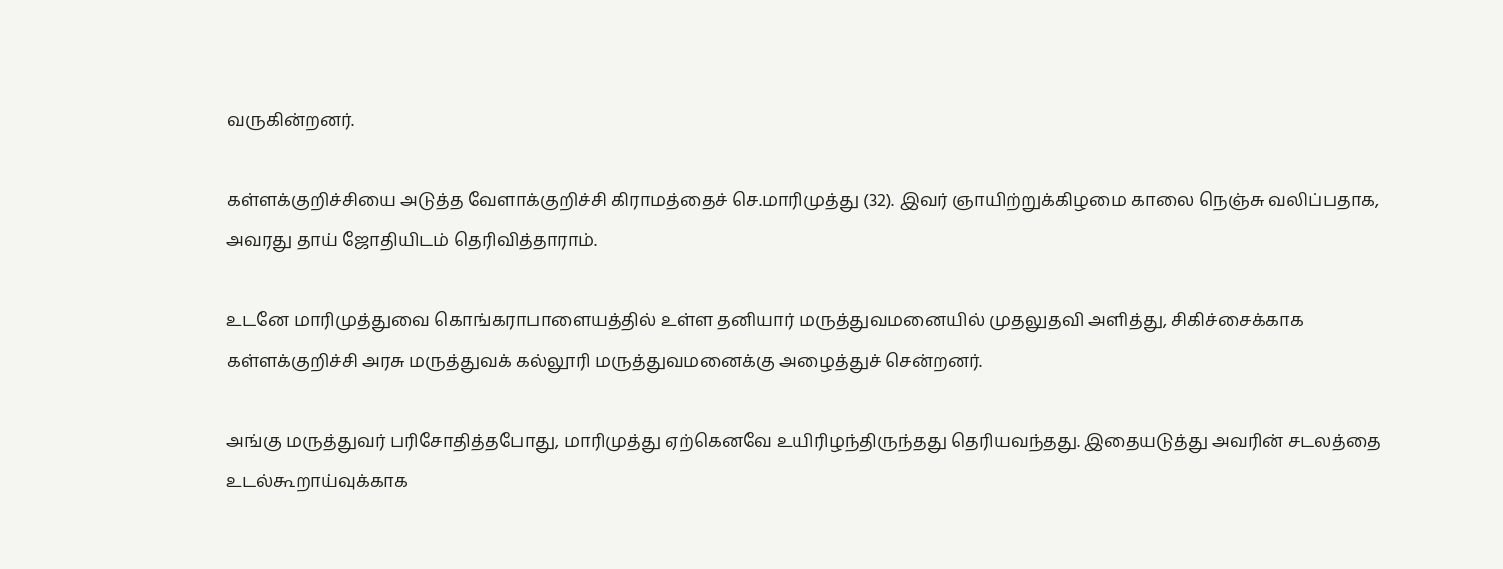வருகின்றனர்.

கள்ளக்குறிச்சியை அடுத்த வேளாக்குறிச்சி கிராமத்தைச் செ.மாரிமுத்து (32). இவர் ஞாயிற்றுக்கிழமை காலை நெஞ்சு வலிப்பதாக, அவரது தாய் ஜோதியிடம் தெரிவித்தாராம்.

உடனே மாரிமுத்துவை கொங்கராபாளையத்தில் உள்ள தனியார் மருத்துவமனையில் முதலுதவி அளித்து, சிகிச்சைக்காக கள்ளக்குறிச்சி அரசு மருத்துவக் கல்லூரி மருத்துவமனைக்கு அழைத்துச் சென்றனர்.

அங்கு மருத்துவர் பரிசோதித்தபோது, மாரிமுத்து ஏற்கெனவே உயிரிழந்திருந்தது தெரியவந்தது. இதையடுத்து அவரின் சடலத்தை உடல்கூறாய்வுக்காக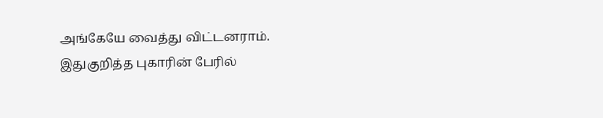அங்கேயே வைத்து விட்டனராம். இதுகுறித்த புகாரின் பேரில்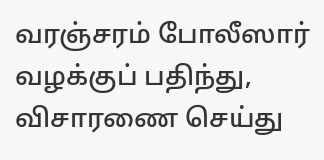வரஞ்சரம் போலீஸார் வழக்குப் பதிந்து, விசாரணை செய்து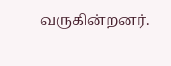வருகின்றனர்.